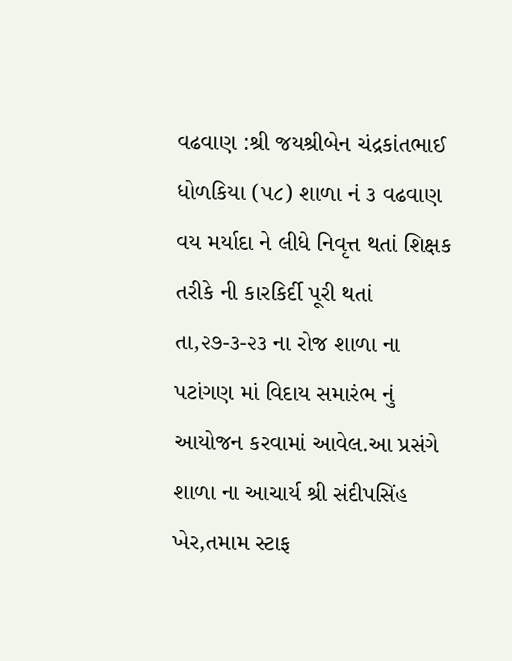વઢવાણ :શ્રી જયશ્રીબેન ચંદ્રકાંતભાઈ ધોળકિયા (૫૮) શાળા નં ૩ વઢવાણ વય મર્યાદા ને લીધે નિવૃત્ત થતાં શિક્ષક તરીકે ની કારકિર્દી પૂરી થતાં તા,૨૭-૩-૨૩ ના રોજ શાળા ના પટાંગણ માં વિદાય સમારંભ નું આયોજન કરવામાં આવેલ.આ પ્રસંગે શાળા ના આચાર્ય શ્રી સંદીપસિંહ ખેર,તમામ સ્ટાફ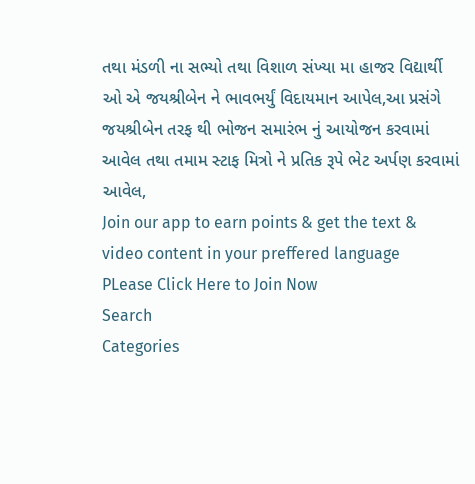તથા મંડળી ના સભ્યો તથા વિશાળ સંખ્યા મા હાજર વિદ્યાર્થી ઓ એ જયશ્રીબેન ને ભાવભર્યું વિદાયમાન આપેલ,આ પ્રસંગે જયશ્રીબેન તરફ થી ભોજન સમારંભ નું આયોજન કરવામાં આવેલ તથા તમામ સ્ટાફ મિત્રો ને પ્રતિક રૂપે ભેટ અર્પણ કરવામાં આવેલ,
Join our app to earn points & get the text & video content in your preffered language
PLease Click Here to Join Now
Search
Categories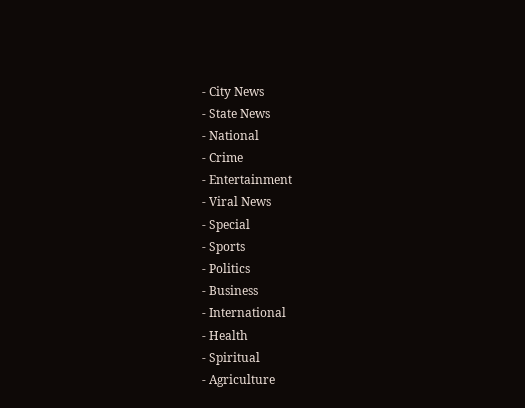- City News
- State News
- National
- Crime
- Entertainment
- Viral News
- Special
- Sports
- Politics
- Business
- International
- Health
- Spiritual
- Agriculture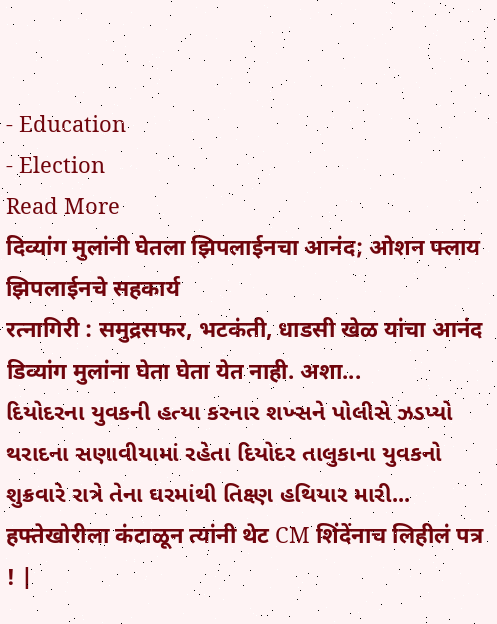- Education
- Election
Read More
दिव्यांग मुलांनी घेतला झिपलाईनचा आनंद; ओशन फ्लाय झिपलाईनचे सहकार्य
रत्नागिरी : समुद्रसफर, भटकंती, धाडसी खेळ यांचा आनंद डिव्यांग मुलांना घेता घेता येत नाही. अशा...
દિયોદરના યુવકની હત્યા કરનાર શખ્સને પોલીસે ઝડપ્યો
થરાદના સણાવીયામાં રહેતા દિયોદર તાલુકાના યુવકનો શુક્રવારે રાત્રે તેના ઘરમાંથી તિક્ષ્ણ હથિયાર મારી...
हफ्तेखोरीला कंटाळून त्यांनी थेट CM शिंदेंनाच लिहीलं पत्र ! |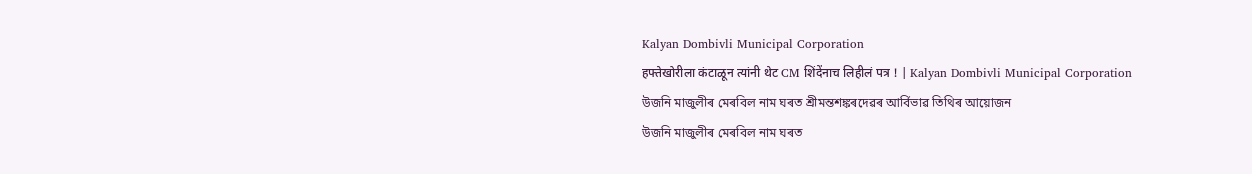Kalyan Dombivli Municipal Corporation
हफ्तेखोरीला कंटाळून त्यांनी थेट CM शिंदेंनाच लिहीलं पत्र ! | Kalyan Dombivli Municipal Corporation
উজনি মাজুলীৰ মেৰবিল নাম ঘৰত শ্ৰীমন্তশঙ্কৰদেৱৰ আৰ্বিভাৱ তিথিৰ আয়োজন
উজনি মাজুলীৰ মেৰবিল নাম ঘৰত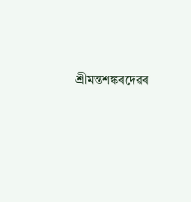শ্ৰীমন্তশঙ্কৰদেৱৰ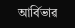আৰ্বিভাৱ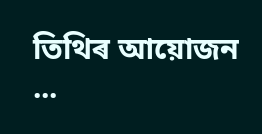তিথিৰ আয়োজন ...